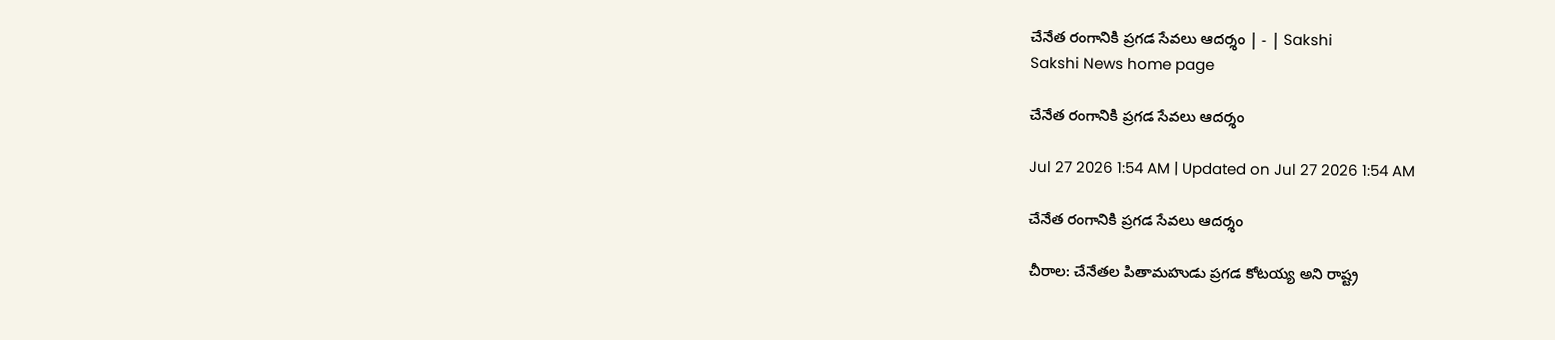చేనేత రంగానికి ప్రగడ సేవలు ఆదర్శం | - | Sakshi
Sakshi News home page

చేనేత రంగానికి ప్రగడ సేవలు ఆదర్శం

Jul 27 2026 1:54 AM | Updated on Jul 27 2026 1:54 AM

చేనేత రంగానికి ప్రగడ సేవలు ఆదర్శం

చీరాల: చేనేతల పితామహుడు ప్రగడ కోటయ్య అని రాష్ట్ర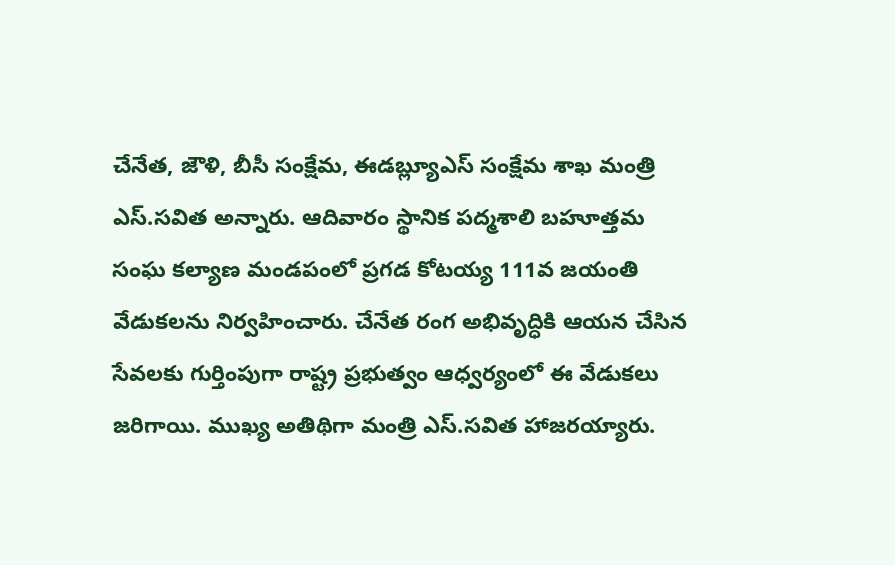చేనేత, జౌళి, బీసీ సంక్షేమ, ఈడబ్ల్యూఎస్‌ సంక్షేమ శాఖ మంత్రి ఎస్‌.సవిత అన్నారు. ఆదివారం స్థానిక పద్మశాలి బహూత్తమ సంఘ కల్యాణ మండపంలో ప్రగడ కోటయ్య 111వ జయంతి వేడుకలను నిర్వహించారు. చేనేత రంగ అభివృద్ధికి ఆయన చేసిన సేవలకు గుర్తింపుగా రాష్ట్ర ప్రభుత్వం ఆధ్వర్యంలో ఈ వేడుకలు జరిగాయి. ముఖ్య అతిథిగా మంత్రి ఎస్‌.సవిత హాజరయ్యారు.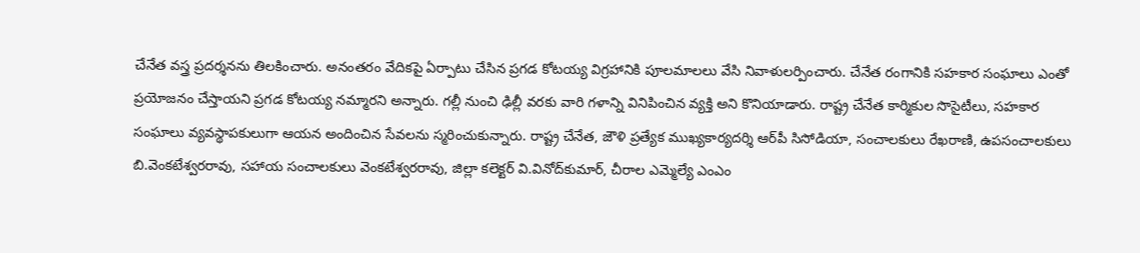చేనేత వస్త్ర ప్రదర్శనను తిలకించారు. అనంతరం వేదికపై ఏర్పాటు చేసిన ప్రగడ కోటయ్య విగ్రహానికి పూలమాలలు వేసి నివాళులర్పించారు. చేనేత రంగానికి సహకార సంఘాలు ఎంతో ప్రయోజనం చేస్తాయని ప్రగడ కోటయ్య నమ్మారని అన్నారు. గల్లీ నుంచి ఢిల్లీ వరకు వారి గళాన్ని వినిపించిన వ్యక్తి అని కొనియాడారు. రాష్ట్ర చేనేత కార్మికుల సొసైటీలు, సహకార సంఘాలు వ్యవస్థాపకులుగా ఆయన అందించిన సేవలను స్మరించుకున్నారు. రాష్ట్ర చేనేత, జౌళి ప్రత్యేక ముఖ్యకార్యదర్శి ఆర్‌పీ సిసోడియా, సంచాలకులు రేఖరాణి, ఉపసంచాలకులు బి.వెంకటేశ్వరరావు, సహాయ సంచాలకులు వెంకటేశ్వరరావు, జిల్లా కలెక్టర్‌ వి.వినోద్‌కుమార్‌, చీరాల ఎమ్మెల్యే ఎంఎం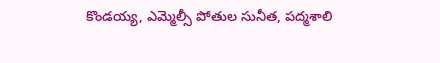కొండయ్య, ఎమ్మెల్సీ పోతుల సునీత, పద్మశాలి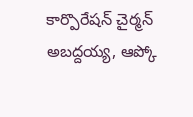కార్పొరేషన్‌ చైర్మన్‌ అబద్దయ్య, ఆప్కో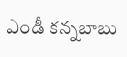ఎండీ కన్నబాబు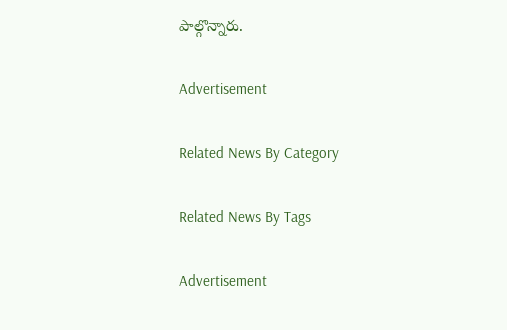పాల్గొన్నారు.

Advertisement

Related News By Category

Related News By Tags

Advertisement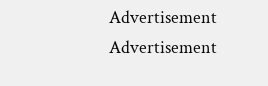Advertisement
Advertisement